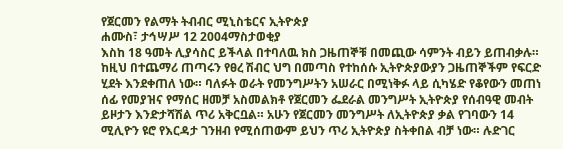የጀርመን የልማት ትብብር ሚኒስቴርና ኢትዮጵያ
ሐሙስ፣ ታኅሣሥ 12 2004ማስታወቂያ
እስከ 18 ዓመት ሊያሳስር ይችላል በተባለዉ ክስ ጋዜጠኞቹ በመጪው ሳምንት ብይን ይጠብቃሉ። ከዚህ በተጨማሪ ጠጣሩን የፀረ ሽብር ህግ በመጣስ የተከሰሱ ኢትዮጵያውያን ጋዜጠኞችም የፍርድ ሂደት እንደቀጠለ ነው። ባለፉት ወራት የመንግሥትን አሠራር በሚነቅፉ ላይ ሲካሄድ የቆየውን መጠነ ሰፊ የመያዝና የማሰር ዘመቻ አስመልክቶ የጀርመን ፌደራል መንግሥት ኢትዮጵያ የሰብዓዊ መብት ይዞታን እንድታሻሽል ጥሪ አቅርቧል። አሁን የጀርመን መንግሥት ለኢትዮጵያ ቃል የገባውን 14 ሚሊዮን ዩሮ የእርዳታ ገንዘብ የሚሰጠውም ይህን ጥሪ ኢትዮጵያ ስትቀበል ብቻ ነው። ሉድገር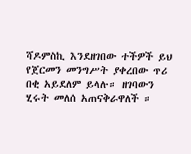ሻዶምስኪ እንደዘገበው ተችዎች ይህ የጀርመን መንግሥት ያቀረበው ጥሪ በቂ አይደለም ይላሉ። ዘገባውን ሂሩት መለሰ አጠናቅራዋለች ።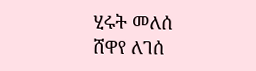ሂሩት መለሰ
ሸዋየ ለገሰ